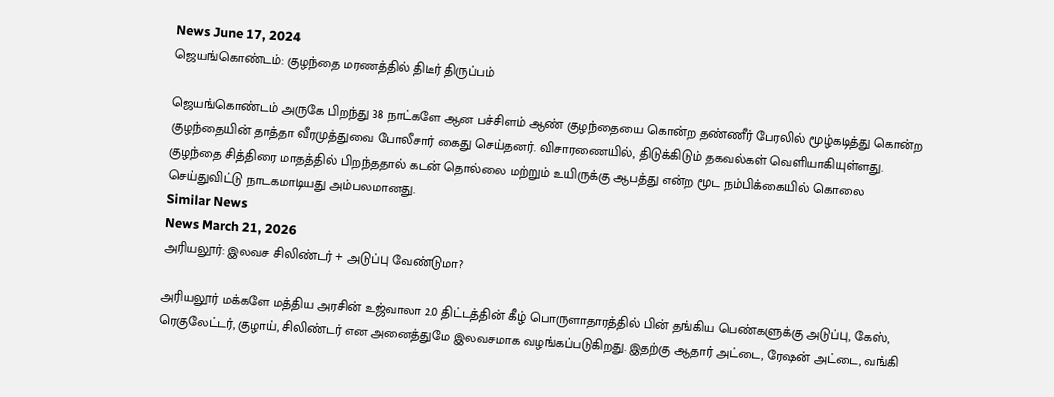News June 17, 2024
ஜெயங்கொண்டம்: குழந்தை மரணத்தில் திடீர் திருப்பம்

ஜெயங்கொண்டம் அருகே பிறந்து 38 நாட்களே ஆன பச்சிளம் ஆண் குழந்தையை கொன்ற தண்ணீர் பேரலில் மூழ்கடித்து கொன்ற குழந்தையின் தாத்தா வீரமுத்துவை போலீசார் கைது செய்தனர். விசாரணையில், திடுக்கிடும் தகவல்கள் வெளியாகியுள்ளது. குழந்தை சித்திரை மாதத்தில் பிறந்ததால் கடன் தொல்லை மற்றும் உயிருக்கு ஆபத்து என்ற மூட நம்பிக்கையில் கொலை செய்துவிட்டு நாடகமாடியது அம்பலமானது.
Similar News
News March 21, 2026
அரியலூர்: இலவச சிலிண்டர் + அடுப்பு வேண்டுமா?

அரியலூர் மக்களே மத்திய அரசின் உஜ்வாலா 2.0 திட்டத்தின் கீழ் பொருளாதாரத்தில் பின் தங்கிய பெண்களுக்கு அடுப்பு, கேஸ், ரெகுலேட்டர், குழாய், சிலிண்டர் என அனைத்துமே இலவசமாக வழங்கப்படுகிறது. இதற்கு ஆதார் அட்டை, ரேஷன் அட்டை, வங்கி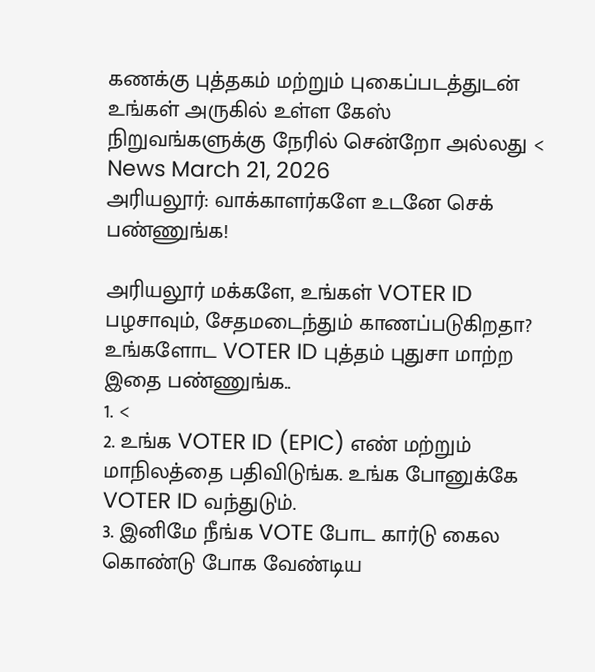கணக்கு புத்தகம் மற்றும் புகைப்படத்துடன் உங்கள் அருகில் உள்ள கேஸ் நிறுவங்களுக்கு நேரில் சென்றோ அல்லது <
News March 21, 2026
அரியலூர்: வாக்காளர்களே உடனே செக் பண்ணுங்க!

அரியலூர் மக்களே, உங்கள் VOTER ID பழசாவும், சேதமடைந்தும் காணப்படுகிறதா? உங்களோட VOTER ID புத்தம் புதுசா மாற்ற இதை பண்ணுங்க..
1. <
2. உங்க VOTER ID (EPIC) எண் மற்றும் மாநிலத்தை பதிவிடுங்க. உங்க போனுக்கே VOTER ID வந்துடும்.
3. இனிமே நீங்க VOTE போட கார்டு கைல கொண்டு போக வேண்டிய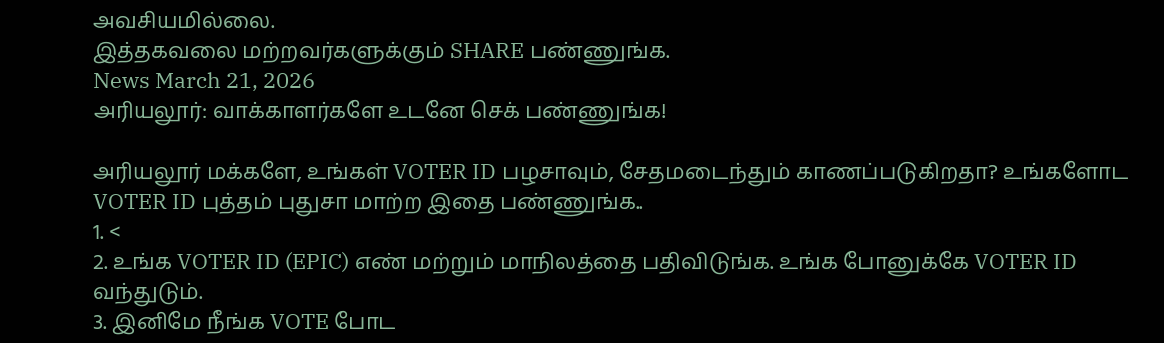அவசியமில்லை.
இத்தகவலை மற்றவர்களுக்கும் SHARE பண்ணுங்க.
News March 21, 2026
அரியலூர்: வாக்காளர்களே உடனே செக் பண்ணுங்க!

அரியலூர் மக்களே, உங்கள் VOTER ID பழசாவும், சேதமடைந்தும் காணப்படுகிறதா? உங்களோட VOTER ID புத்தம் புதுசா மாற்ற இதை பண்ணுங்க..
1. <
2. உங்க VOTER ID (EPIC) எண் மற்றும் மாநிலத்தை பதிவிடுங்க. உங்க போனுக்கே VOTER ID வந்துடும்.
3. இனிமே நீங்க VOTE போட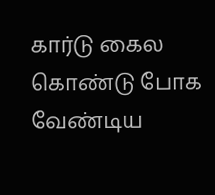கார்டு கைல கொண்டு போக வேண்டிய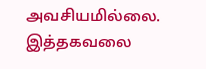அவசியமில்லை.
இத்தகவலை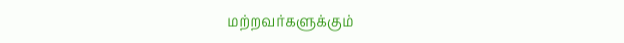மற்றவர்களுக்கும்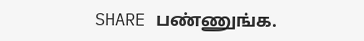SHARE பண்ணுங்க.